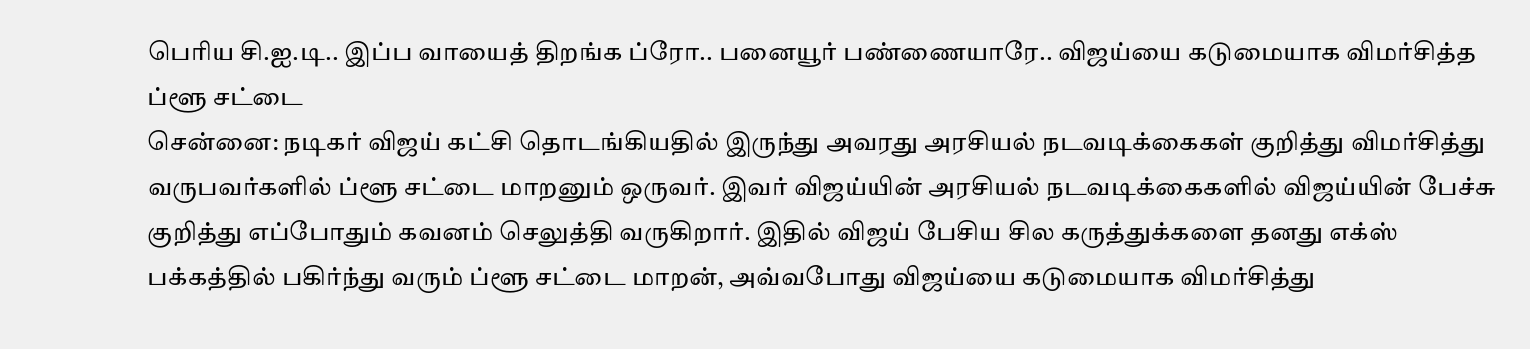பெரிய சி.ஐ.டி.. இப்ப வாயைத் திறங்க ப்ரோ.. பனையூர் பண்ணையாரே.. விஜய்யை கடுமையாக விமர்சித்த ப்ளூ சட்டை
சென்னை: நடிகர் விஜய் கட்சி தொடங்கியதில் இருந்து அவரது அரசியல் நடவடிக்கைகள் குறித்து விமர்சித்து வருபவர்களில் ப்ளூ சட்டை மாறனும் ஒருவர். இவர் விஜய்யின் அரசியல் நடவடிக்கைகளில் விஜய்யின் பேச்சு குறித்து எப்போதும் கவனம் செலுத்தி வருகிறார். இதில் விஜய் பேசிய சில கருத்துக்களை தனது எக்ஸ் பக்கத்தில் பகிர்ந்து வரும் ப்ளூ சட்டை மாறன், அவ்வபோது விஜய்யை கடுமையாக விமர்சித்து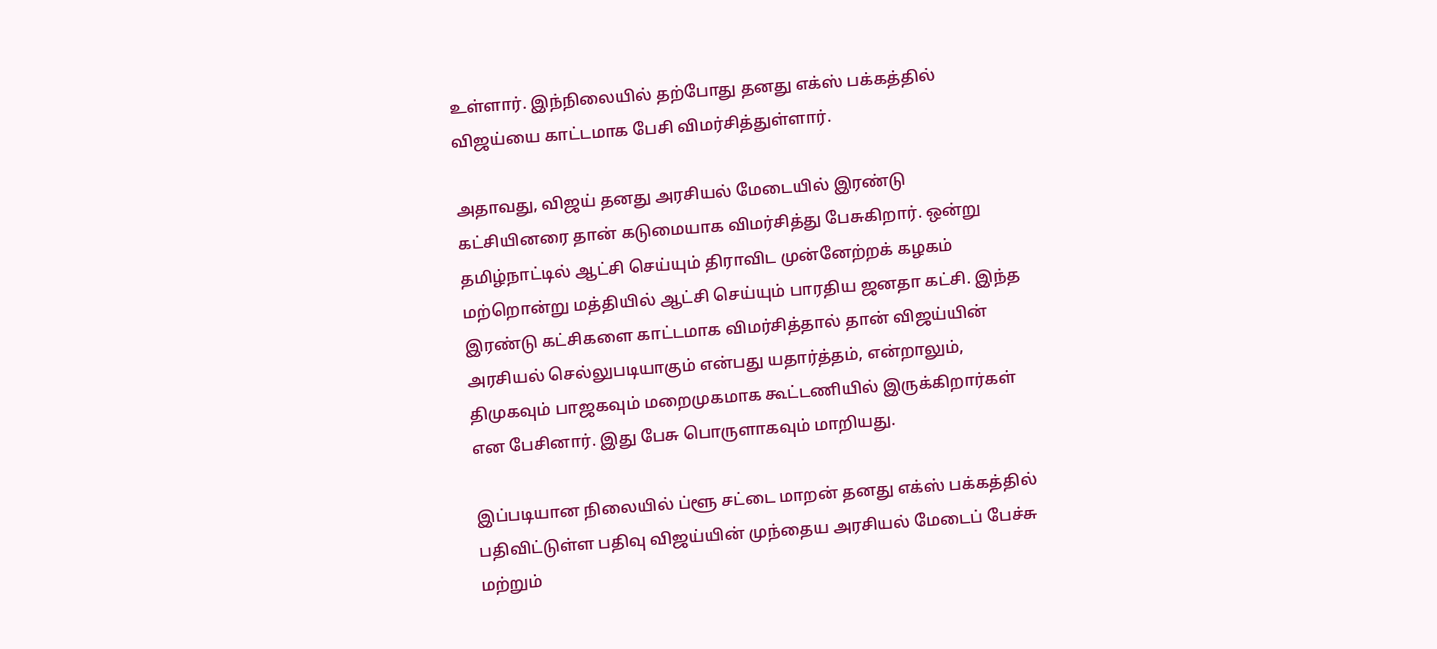உள்ளார். இந்நிலையில் தற்போது தனது எக்ஸ் பக்கத்தில் விஜய்யை காட்டமாக பேசி விமர்சித்துள்ளார்.

அதாவது, விஜய் தனது அரசியல் மேடையில் இரண்டு கட்சியினரை தான் கடுமையாக விமர்சித்து பேசுகிறார். ஒன்று தமிழ்நாட்டில் ஆட்சி செய்யும் திராவிட முன்னேற்றக் கழகம் மற்றொன்று மத்தியில் ஆட்சி செய்யும் பாரதிய ஜனதா கட்சி. இந்த இரண்டு கட்சிகளை காட்டமாக விமர்சித்தால் தான் விஜய்யின் அரசியல் செல்லுபடியாகும் என்பது யதார்த்தம், என்றாலும், திமுகவும் பாஜகவும் மறைமுகமாக கூட்டணியில் இருக்கிறார்கள் என பேசினார். இது பேசு பொருளாகவும் மாறியது.

இப்படியான நிலையில் ப்ளூ சட்டை மாறன் தனது எக்ஸ் பக்கத்தில் பதிவிட்டுள்ள பதிவு விஜய்யின் முந்தைய அரசியல் மேடைப் பேச்சு மற்றும்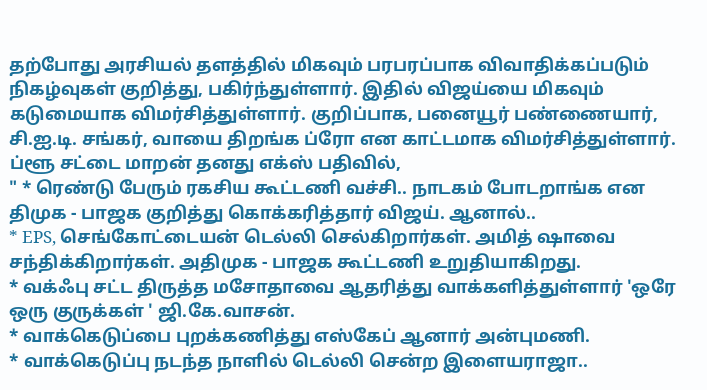தற்போது அரசியல் தளத்தில் மிகவும் பரபரப்பாக விவாதிக்கப்படும் நிகழ்வுகள் குறித்து, பகிர்ந்துள்ளார். இதில் விஜய்யை மிகவும் கடுமையாக விமர்சித்துள்ளார். குறிப்பாக, பனையூர் பண்ணையார், சி.ஐ.டி. சங்கர், வாயை திறங்க ப்ரோ என காட்டமாக விமர்சித்துள்ளார்.
ப்ளூ சட்டை மாறன் தனது எக்ஸ் பதிவில்,
" * ரெண்டு பேரும் ரகசிய கூட்டணி வச்சி.. நாடகம் போடறாங்க என திமுக - பாஜக குறித்து கொக்கரித்தார் விஜய். ஆனால்..
* EPS, செங்கோட்டையன் டெல்லி செல்கிறார்கள். அமித் ஷாவை சந்திக்கிறார்கள். அதிமுக - பாஜக கூட்டணி உறுதியாகிறது.
* வக்ஃபு சட்ட திருத்த மசோதாவை ஆதரித்து வாக்களித்துள்ளார் 'ஒரே ஒரு குருக்கள் ' ஜி.கே.வாசன்.
* வாக்கெடுப்பை புறக்கணித்து எஸ்கேப் ஆனார் அன்புமணி.
* வாக்கெடுப்பு நடந்த நாளில் டெல்லி சென்ற இளையராஜா..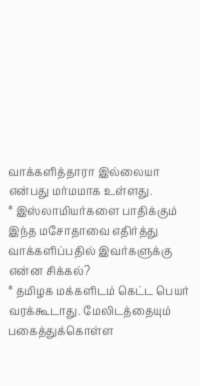வாக்களித்தாரா இல்லையா என்பது மர்மமாக உள்ளது.
* இஸ்லாமியர்களை பாதிக்கும் இந்த மசோதாவை எதிர்த்து வாக்களிப்பதில் இவர்களுக்கு என்ன சிக்கல்?
* தமிழக மக்களிடம் கெட்ட பெயர் வரக்கூடாது. மேலிடத்தையும் பகைத்துக்கொள்ள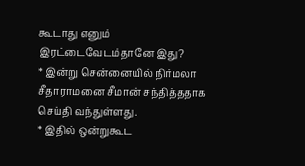கூடாது எனும் இரட்டைவேடம்தானே இது?
* இன்று சென்னையில் நிர்மலா சீதாராமனை சீமான் சந்தித்ததாக செய்தி வந்துள்ளது.
* இதில் ஒன்றுகூட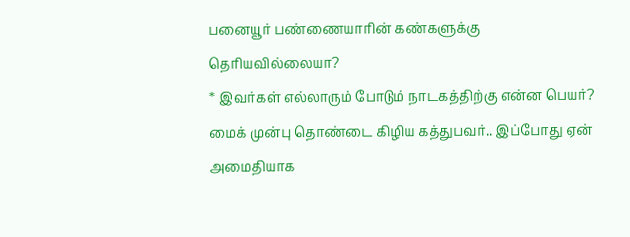பனையூர் பண்ணையாரின் கண்களுக்கு தெரியவில்லையா?
* இவர்கள் எல்லாரும் போடும் நாடகத்திற்கு என்ன பெயர்? மைக் முன்பு தொண்டை கிழிய கத்துபவர்.. இப்போது ஏன் அமைதியாக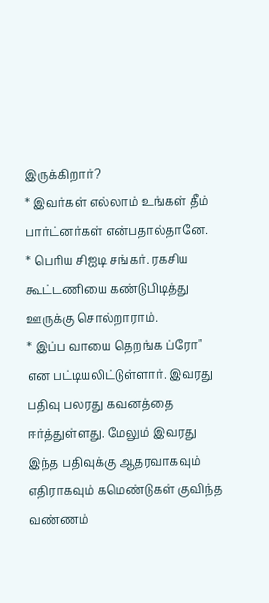இருக்கிறார்?
* இவர்கள் எல்லாம் உங்கள் தீம் பார்ட்னர்கள் என்பதால்தானே.
* பெரிய சிஐடி சங்கர். ரகசிய கூட்டணியை கண்டுபிடித்து ஊருக்கு சொல்றாராம்.
* இப்ப வாயை தெறங்க ப்ரோ" என பட்டியலிட்டுள்ளார். இவரது பதிவு பலரது கவனத்தை ஈர்த்துள்ளது. மேலும் இவரது இந்த பதிவுக்கு ஆதரவாகவும் எதிராகவும் கமெண்டுகள் குவிந்த வண்ணம்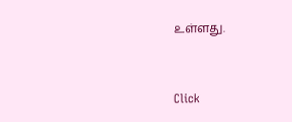உள்ளது.


Click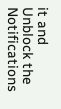it and Unblock the Notifications